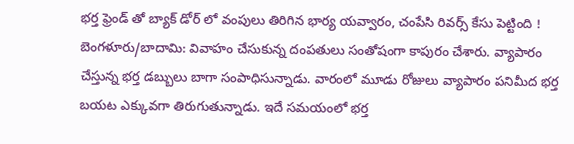భర్త ఫ్రెండ్ తో బ్యాక్ డోర్ లో వంపులు తిరిగిన భార్య యవ్వారం, చంపేసి రివర్స్ కేసు పెట్టింది !
బెంగళూరు/బాదామి: వివాహం చేసుకున్న దంపతులు సంతోషంగా కాపురం చేశారు. వ్యాపారం చేస్తున్న భర్త డబ్బులు బాగా సంపాధిసున్నాడు. వారంలో మూడు రోజులు వ్యాపారం పనిమీద భర్త బయట ఎక్కువగా తిరుగుతున్నాడు. ఇదే సమయంలో భర్త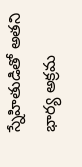స్నేహితుడితో అతని భార్య అక్రమ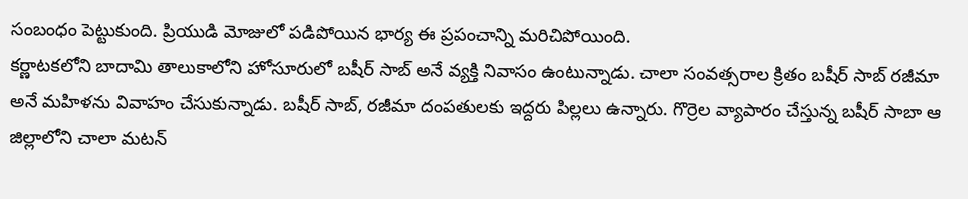సంబంధం పెట్టుకుంది. ప్రియుడి మోజులో పడిపోయిన భార్య ఈ ప్రపంచాన్ని మరిచిపోయింది.
కర్ణాటకలోని బాదామి తాలుకాలోని హోసూరులో బషీర్ సాబ్ అనే వ్యక్తి నివాసం ఉంటున్నాడు. చాలా సంవత్సరాల క్రితం బషీర్ సాబ్ రజీమా అనే మహిళను వివాహం చేసుకున్నాడు. బషీర్ సాబ్, రజీమా దంపతులకు ఇద్దరు పిల్లలు ఉన్నారు. గొర్రెల వ్యాపారం చేస్తున్న బషీర్ సాబా ఆ జిల్లాలోని చాలా మటన్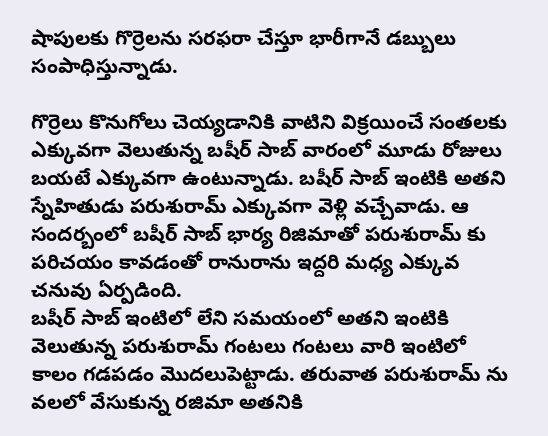షాపులకు గొర్రెలను సరఫరా చేస్తూ భారీగానే డబ్బులు సంపాధిస్తున్నాడు.

గొర్రెలు కొనుగోలు చెయ్యడానికి వాటిని విక్రయించే సంతలకు ఎక్కువగా వెలుతున్న బషీర్ సాబ్ వారంలో మూడు రోజులు బయటే ఎక్కువగా ఉంటున్నాడు. బషీర్ సాబ్ ఇంటికి అతని స్నేహితుడు పరుశురామ్ ఎక్కువగా వెళ్లి వచ్చేవాడు. ఆ సందర్బంలో బషీర్ సాబ్ భార్య రిజిమాతో పరుశురామ్ కు పరిచయం కావడంతో రానురాను ఇద్దరి మధ్య ఎక్కువ చనువు ఏర్పడింది.
బషీర్ సాబ్ ఇంటిలో లేని సమయంలో అతని ఇంటికి వెలుతున్న పరుశురామ్ గంటలు గంటలు వారి ఇంటిలో కాలం గడపడం మొదలుపెట్టాడు. తరువాత పరుశురామ్ ను వలలో వేసుకున్న రజిమా అతనికి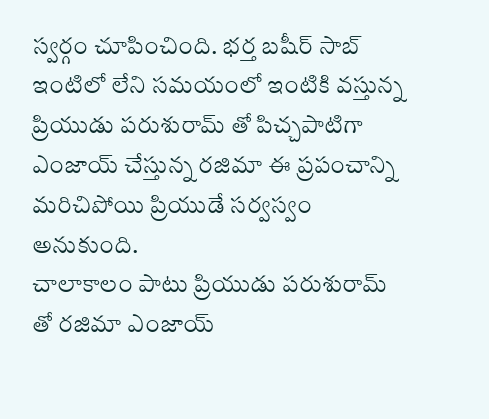స్వర్గం చూపించింది. భర్త బషీర్ సాబ్ ఇంటిలో లేని సమయంలో ఇంటికి వస్తున్న ప్రియుడు పరుశురామ్ తో పిచ్చపాటిగా ఎంజాయ్ చేస్తున్న రజిమా ఈ ప్రపంచాన్ని మరిచిపోయి ప్రియుడే సర్వస్వం అనుకుంది.
చాలాకాలం పాటు ప్రియుడు పరుశురామ్ తో రజిమా ఎంజాయ్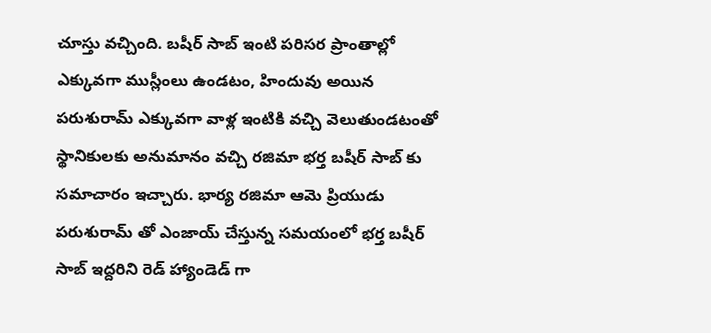చూస్తు వచ్చింది. బషీర్ సాబ్ ఇంటి పరిసర ప్రాంతాల్లో ఎక్కువగా ముస్లీంలు ఉండటం, హిందువు అయిన పరుశురామ్ ఎక్కువగా వాళ్ల ఇంటికి వచ్చి వెలుతుండటంతో స్థానికులకు అనుమానం వచ్చి రజిమా భర్త బషీర్ సాబ్ కు సమాచారం ఇచ్చారు. భార్య రజిమా ఆమె ప్రియుడు పరుశురామ్ తో ఎంజాయ్ చేస్తున్న సమయంలో భర్త బషీర్ సాబ్ ఇద్దరిని రెడ్ హ్యాండెడ్ గా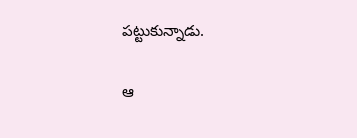పట్టుకున్నాడు.

ఆ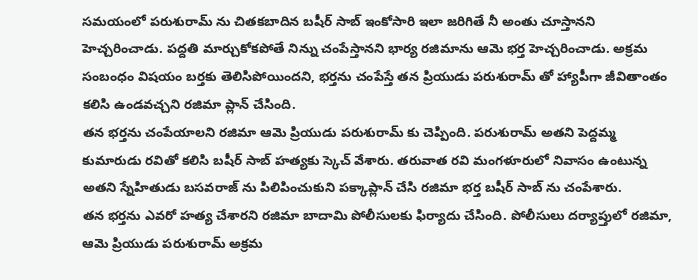సమయంలో పరుశురామ్ ను చితకబాదిన బషీర్ సాబ్ ఇంకోసారి ఇలా జరిగితే నీ అంతు చూస్తానని హెచ్చరించాడు. పద్దతి మార్చుకోకపోతే నిన్ను చంపేస్తానని భార్య రజిమాను ఆమె భర్త హెచ్చరించాడు. అక్రమ సంబంధం విషయం బర్తకు తెలిసిపోయిందని, భర్తను చంపేస్తే తన ప్రియుడు పరుశురామ్ తో హ్యాపీగా జీవితాంతం కలిసి ఉండవచ్చని రజిమా ప్లాన్ చేసింది.
తన భర్తను చంపేయాలని రజిమా ఆమె ప్రియుడు పరుశురామ్ కు చెప్పింది. పరుశురామ్ అతని పెద్దమ్మ కుమారుడు రవితో కలిసి బషీర్ సాబ్ హత్యకు స్కెచ్ వేశారు. తరువాత రవి మంగళూరులో నివాసం ఉంటున్న అతని స్నేహితుడు బసవరాజ్ ను పిలిపించుకుని పక్కాప్లాన్ చేసి రజిమా భర్త బషీర్ సాబ్ ను చంపేశారు.
తన భర్తను ఎవరో హత్య చేశారని రజిమా బాదామి పోలీసులకు ఫిర్యాదు చేసింది. పోలీసులు దర్యాప్తులో రజిమా, ఆమె ప్రియుడు పరుశురామ్ అక్రమ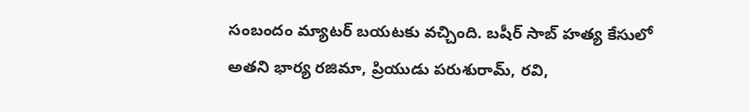సంబందం మ్యాటర్ బయటకు వచ్చింది. బషీర్ సాబ్ హత్య కేసులో అతని భార్య రజిమా, ప్రియుడు పరుశురామ్, రవి,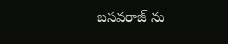బసవరాజ్ ను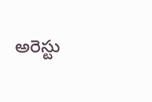అరెస్టు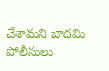చేశామని బాదమి పోలీసులు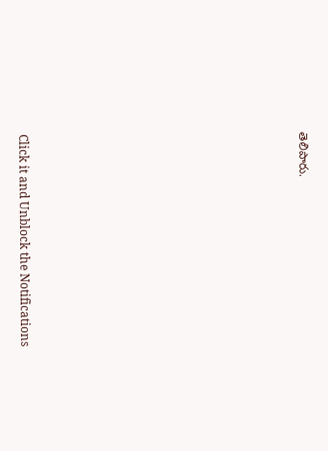తెలిపారు.












Click it and Unblock the Notifications